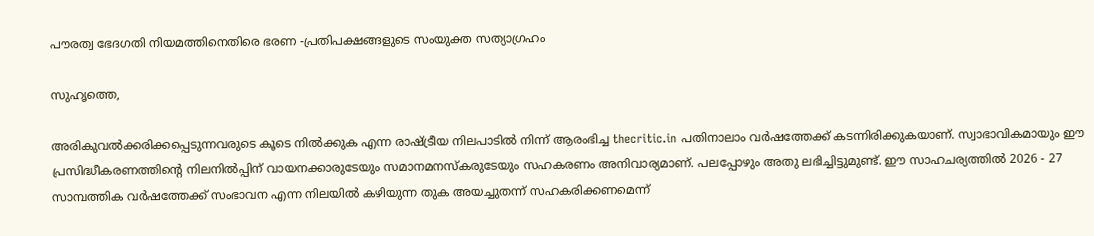പൗരത്വ ഭേദഗതി നിയമത്തിനെതിരെ ഭരണ -പ്രതിപക്ഷങ്ങളുടെ സംയുക്ത സത്യാഗ്രഹം

സുഹൃത്തെ,

അരികുവല്‍ക്കരിക്കപ്പെടുന്നവരുടെ കൂടെ നില്‍ക്കുക എന്ന രാഷ്ട്രീയ നിലപാടില്‍ നിന്ന് ആരംഭിച്ച thecritic.in പതിനാലാം വര്‍ഷത്തേക്ക് കടന്നിരിക്കുകയാണ്. സ്വാഭാവികമായും ഈ പ്രസിദ്ധീകരണത്തിന്റെ നിലനില്‍പ്പിന് വായനക്കാരുടേയും സമാനമനസ്‌കരുടേയും സഹകരണം അനിവാര്യമാണ്. പലപ്പോഴും അതു ലഭിച്ചിട്ടുമുണ്ട്. ഈ സാഹചര്യത്തില്‍ 2026 - 27 സാമ്പത്തിക വര്‍ഷത്തേക്ക് സംഭാവന എന്ന നിലയില്‍ കഴിയുന്ന തുക അയച്ചുതന്ന് സഹകരിക്കണമെന്ന്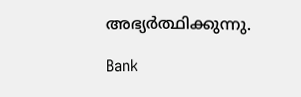അഭ്യര്‍ത്ഥിക്കുന്നു.

Bank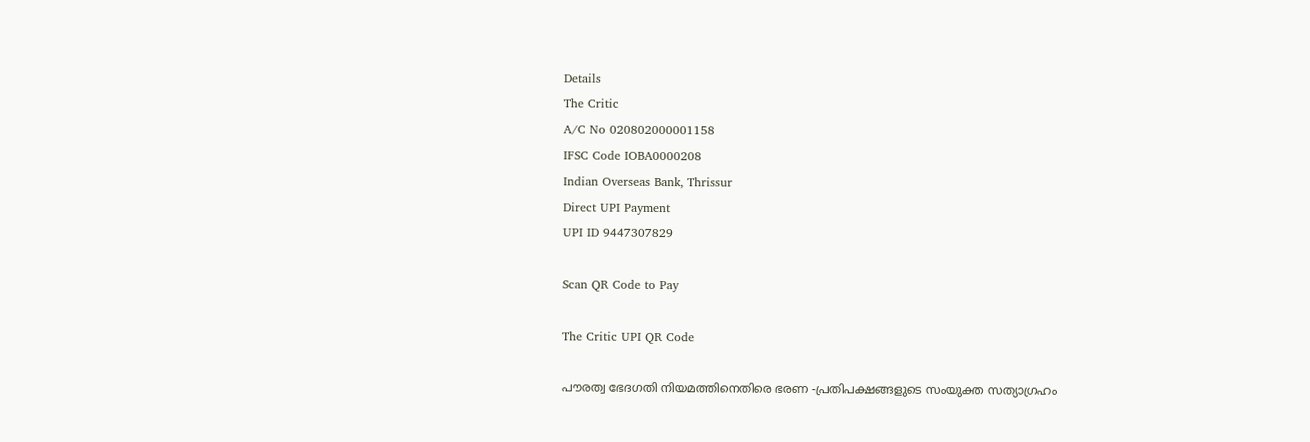Details
The Critic
A/C No 020802000001158
IFSC Code IOBA0000208
Indian Overseas Bank, Thrissur
Direct UPI Payment
UPI ID 9447307829

Scan QR Code to Pay

The Critic UPI QR Code

പൗരത്വ ഭേദഗതി നിയമത്തിനെതിരെ ഭരണ -പ്രതിപക്ഷങ്ങളുടെ സംയുക്ത സത്യാഗ്രഹം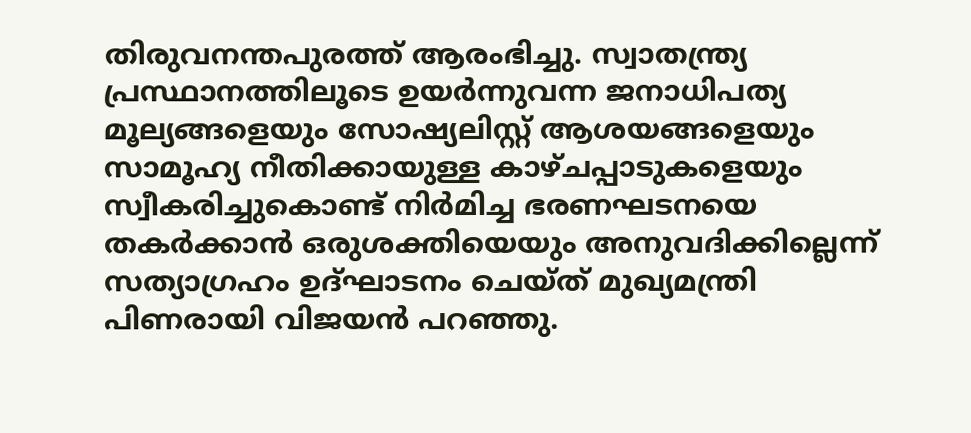തിരുവനന്തപുരത്ത് ആരംഭിച്ചു. സ്വാതന്ത്ര്യ പ്രസ്ഥാനത്തിലൂടെ ഉയര്‍ന്നുവന്ന ജനാധിപത്യ മൂല്യങ്ങളെയും സോഷ്യലിസ്റ്റ് ആശയങ്ങളെയും സാമൂഹ്യ നീതിക്കായുള്ള കാഴ്ചപ്പാടുകളെയും സ്വീകരിച്ചുകൊണ്ട് നിര്‍മിച്ച ഭരണഘടനയെ തകര്‍ക്കാന്‍ ഒരുശക്തിയെയും അനുവദിക്കില്ലെന്ന് സത്യാഗ്രഹം ഉദ്ഘാടനം ചെയ്ത് മുഖ്യമന്ത്രി പിണരായി വിജയന്‍ പറഞ്ഞു.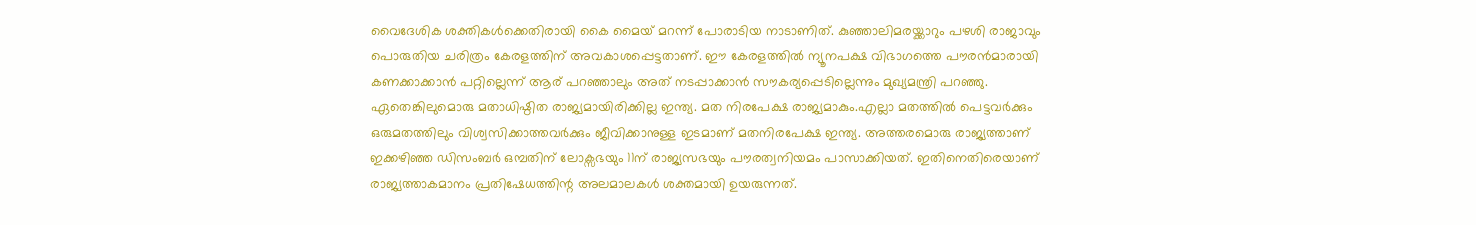വൈദേശിക ശക്തികള്‍ക്കെതിരായി കൈ മൈയ് മറന്ന് പോരാടിയ നാടാണിത്. കുഞ്ഞാലിമരയ്ക്കാറും പഴശി രാജാവും പൊരുതിയ ചരിത്രം കേരളത്തിന് അവകാശപ്പെട്ടതാണ്. ഈ കേരളത്തില്‍ ന്യൂനപക്ഷ വിഭാഗത്തെ പൗരന്‍മാരായി കണക്കാക്കാന്‍ പറ്റില്ലെന്ന് ആര് പറഞ്ഞാലും അത് നടപ്പാക്കാന്‍ സൗകര്യപ്പെടില്ലെന്നും മുഖ്യമന്ത്രി പറഞ്ഞു. ഏതെങ്കിലുമൊരു മതാധിഷ്ഠിത രാജ്യമായിരിക്കില്ല ഇന്ത്യ. മത നിരപേക്ഷ രാജ്യമാകും.എല്ലാ മതത്തില്‍ പെട്ടവര്‍ക്കും ഒരുമതത്തിലും വിശ്വസിക്കാത്തവര്‍ക്കും ജീവിക്കാനുള്ള ഇടമാണ് മതനിരപേക്ഷ ഇന്ത്യ. അത്തരമൊരു രാജ്യത്താണ് ഇക്കഴിഞ്ഞ ഡിസംബര്‍ ഒമ്പതിന് ലോക്സഭയും 11ന് രാജ്യസഭയും പൗരത്വനിയമം പാസാക്കിയത്. ഇതിനെതിരെയാണ് രാജ്യത്താകമാനം പ്രതിഷേധത്തിന്റ അലമാലകള്‍ ശക്തമായി ഉയരുന്നത്.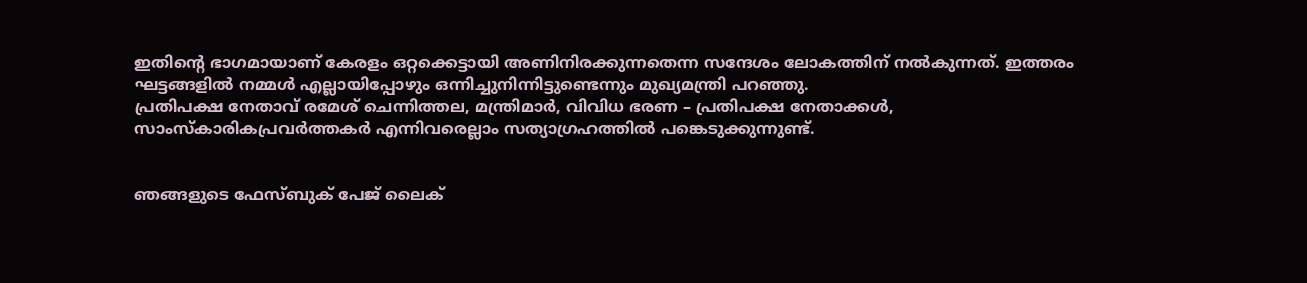ഇതിന്റെ ഭാഗമായാണ് കേരളം ഒറ്റക്കെട്ടായി അണിനിരക്കുന്നതെന്ന സന്ദേശം ലോകത്തിന് നല്‍കുന്നത്. ഇത്തരം ഘട്ടങ്ങളില്‍ നമ്മള്‍ എല്ലായിപ്പോഴും ഒന്നിച്ചുനിന്നിട്ടുണ്ടെന്നും മുഖ്യമന്ത്രി പറഞ്ഞു.
പ്രതിപക്ഷ നേതാവ് രമേശ് ചെന്നിത്തല, മന്ത്രിമാര്‍, വിവിധ ഭരണ – പ്രതിപക്ഷ നേതാക്കള്‍, സാംസ്‌കാരികപ്രവര്‍ത്തകര്‍ എന്നിവരെല്ലാം സത്യാഗ്രഹത്തില്‍ പങ്കെടുക്കുന്നുണ്ട്.


ഞങ്ങളുടെ ഫേസ്ബുക് പേജ് ലൈക്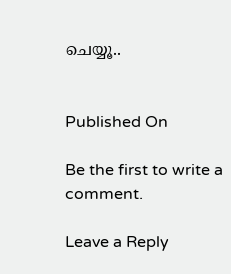ചെയ്യൂ..


Published On

Be the first to write a comment.

Leave a Reply